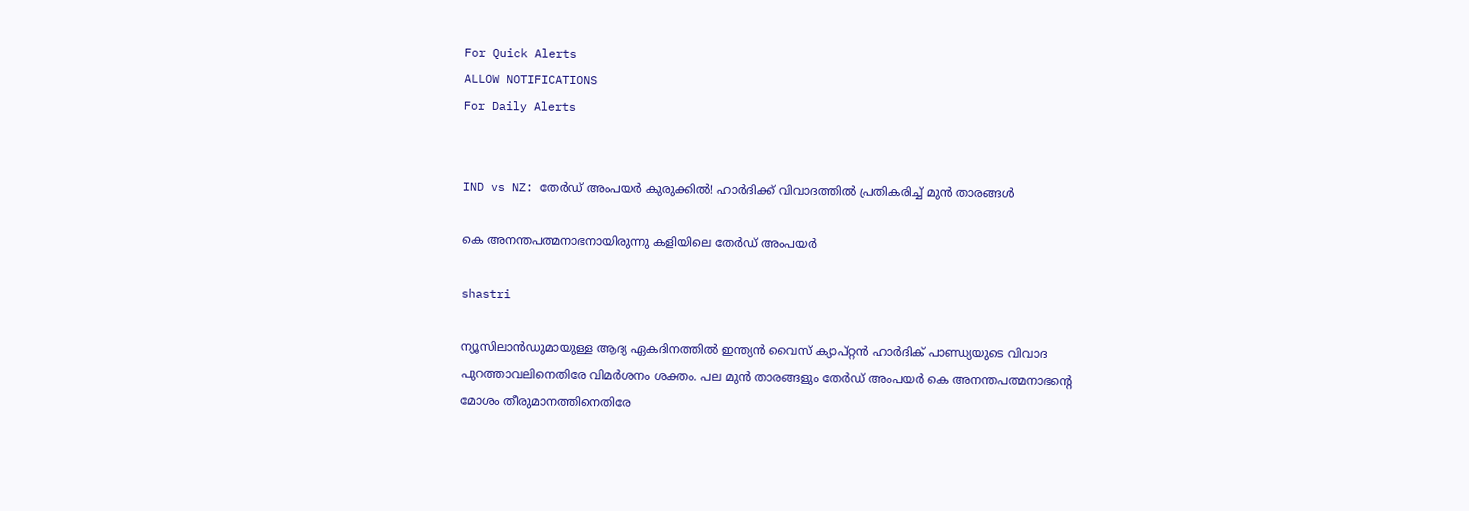For Quick Alerts
ALLOW NOTIFICATIONS
For Daily Alerts


IND vs NZ: തേര്‍ഡ് അംപയര്‍ കുരുക്കില്‍! ഹാര്‍ദിക്ക് വിവാദത്തില്‍ പ്രതികരിച്ച് മുന്‍ താരങ്ങള്‍

കെ അനന്തപത്മനാഭനായിരുന്നു കളിയിലെ തേര്‍ഡ് അംപയര്‍

shastri

ന്യൂസിലാന്‍ഡുമായുള്ള ആദ്യ ഏകദിനത്തില്‍ ഇന്ത്യന്‍ വൈസ് ക്യാപ്റ്റന്‍ ഹാര്‍ദിക് പാണ്ഡ്യയുടെ വിവാദ പുറത്താവലിനെതിരേ വിമര്‍ശനം ശക്തം. പല മുന്‍ താരങ്ങളും തേര്‍ഡ് അംപയര്‍ കെ അനന്തപത്മനാഭന്റെ മോശം തീരുമാനത്തിനെതിരേ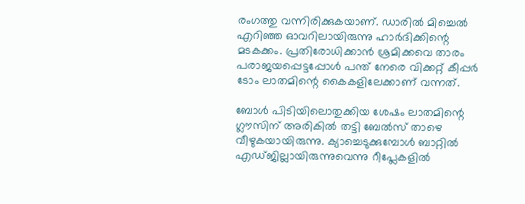രംഗത്തു വന്നിരിക്കുകയാണ്. ഡാരില്‍ മിച്ചെല്‍ എറിഞ്ഞ ഓവറിലായിരുന്നു ഹാര്‍ദിക്കിന്റെ മടകക്കം. പ്രതിരോധിക്കാന്‍ ശ്രമിക്കവെ താരം പരാജയപ്പെട്ടപ്പോള്‍ പന്ത് നേരെ വിക്കറ്റ് കീപ്പര്‍ ടോം ലാതമിന്റെ കൈകളിലേക്കാണ് വന്നത്.

ബോള്‍ പിടിയിലൊതുക്കിയ ശേഷം ലാതമിന്റെ ഗ്ലൗസിന് അരികില്‍ തട്ടി ബേല്‍സ് താഴെ വീഴുകയായിരുന്നു. ക്യാച്ചെടുക്കുമ്പോള്‍ ബാറ്റില്‍ എഡ്ജില്ലായിരുന്നുവെന്നു റീപ്ലേകളില്‍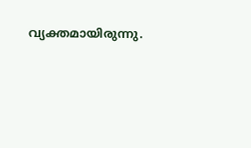വ്യക്തമായിരുന്നു.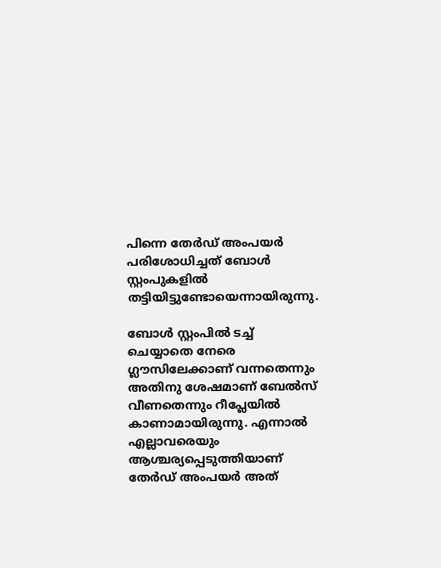പിന്നെ തേര്‍ഡ് അംപയര്‍ പരിശോധിച്ചത് ബോള്‍ സ്റ്റംപുകളില്‍ തട്ടിയിട്ടുണ്ടോയെന്നായിരുന്നു.

ബോള്‍ സ്റ്റംപില്‍ ടച്ച് ചെയ്യാതെ നേരെ ഗ്ലൗസിലേക്കാണ് വന്നതെന്നും അതിനു ശേഷമാണ് ബേല്‍സ് വീണതെന്നും റീപ്ലേയില്‍ കാണാമായിരുന്നു. എന്നാല്‍ എല്ലാവരെയും ആശ്ചര്യപ്പെടുത്തിയാണ് തേര്‍ഡ് അംപയര്‍ അത്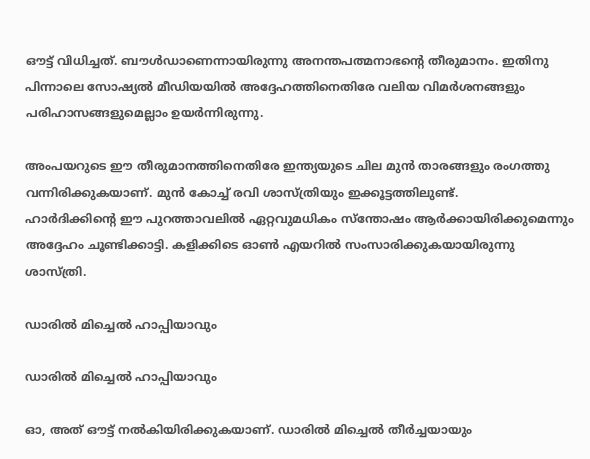ഔട്ട് വിധിച്ചത്. ബൗള്‍ഡാണെന്നായിരുന്നു അനന്തപത്മനാഭന്റെ തീരുമാനം. ഇതിനു പിന്നാലെ സോഷ്യല്‍ മീഡിയയില്‍ അദ്ദേഹത്തിനെതിരേ വലിയ വിമര്‍ശനങ്ങളും പരിഹാസങ്ങളുമെല്ലാം ഉയര്‍ന്നിരുന്നു.

അംപയറുടെ ഈ തീരുമാനത്തിനെതിരേ ഇന്ത്യയുടെ ചില മുന്‍ താരങ്ങളും രംഗത്തു വന്നിരിക്കുകയാണ്. മുന്‍ കോച്ച് രവി ശാസ്ത്രിയും ഇക്കൂട്ടത്തിലുണ്ട്.
ഹാര്‍ദിക്കിന്റെ ഈ പുറത്താവലില്‍ ഏറ്റവുമധികം സ്‌ന്തോഷം ആര്‍ക്കായിരിക്കുമെന്നും അദ്ദേഹം ചൂണ്ടിക്കാട്ടി. കളിക്കിടെ ഓണ്‍ എയറില്‍ സംസാരിക്കുകയായിരുന്നു ശാസ്ത്രി.

ഡാരില്‍ മിച്ചെല്‍ ഹാപ്പിയാവും

ഡാരില്‍ മിച്ചെല്‍ ഹാപ്പിയാവും

ഓ, അത് ഔട്ട് നല്‍കിയിരിക്കുകയാണ്. ഡാരില്‍ മിച്ചെല്‍ തീര്‍ച്ചയായും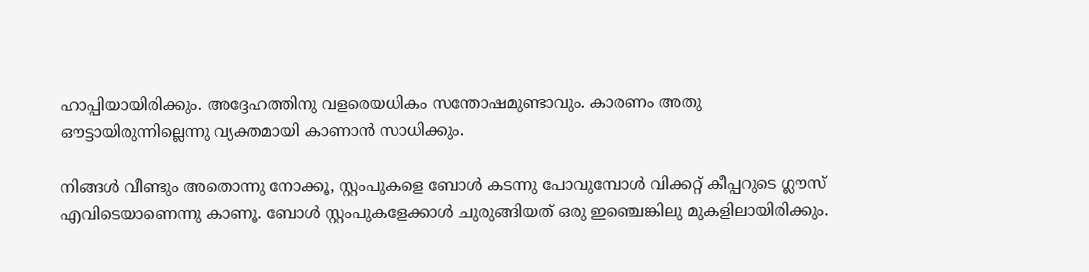ഹാപ്പിയായിരിക്കും. അദ്ദേഹത്തിനു വളരെയധികം സന്തോഷമുണ്ടാവും. കാരണം അതു ഔട്ടായിരുന്നില്ലെന്നു വ്യക്തമായി കാണാന്‍ സാധിക്കും.

നിങ്ങള്‍ വീണ്ടും അതൊന്നു നോക്കൂ, സ്റ്റംപുകളെ ബോള്‍ കടന്നു പോവുമ്പോള്‍ വിക്കറ്റ് കീപ്പറുടെ ഗ്ലൗസ് എവിടെയാണെന്നു കാണൂ. ബോള്‍ സ്റ്റംപുകളേക്കാള്‍ ചുരുങ്ങിയത് ഒരു ഇഞ്ചെങ്കിലു മുകളിലായിരിക്കും.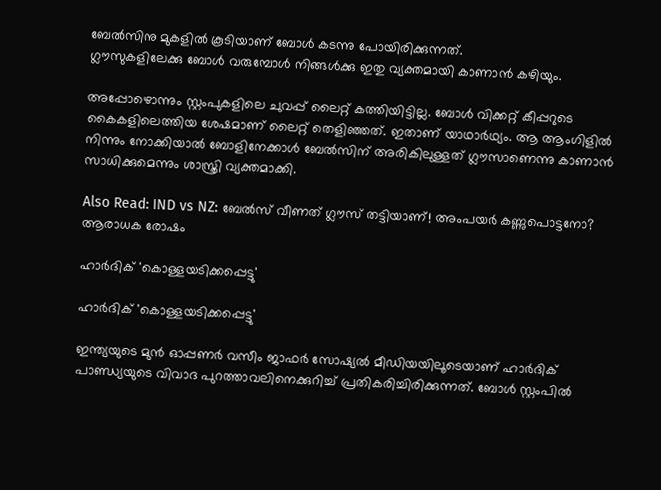ബേല്‍സിനു മുകളില്‍ കൂടിയാണ് ബോള്‍ കടന്നു പോയിരിക്കുന്നത്.
ഗ്ലൗസുകളിലേക്കു ബോള്‍ വരുമ്പോള്‍ നിങ്ങള്‍ക്കു ഇതു വ്യക്തമായി കാണാന്‍ കഴിയും.

അപ്പോഴൊന്നും സ്റ്റംപുകളിലെ ചുവപ്പ് ലൈറ്റ് കത്തിയിട്ടില്ല. ബോള്‍ വിക്കറ്റ് കീപ്പറുടെ കൈകളിലെത്തിയ ശേഷമാണ് ലൈറ്റ് തെളിഞ്ഞത്. ഇതാണ് യാഥാര്‍ഥ്യം. ആ ആംഗിളില്‍ നിന്നും നോക്കിയാല്‍ ബോളിനേക്കാള്‍ ബേല്‍സിന് അരികിലുള്ളത് ഗ്ലൗസാണെന്നു കാണാന്‍ സാധിക്കുമെന്നും ശാസ്ത്രി വ്യക്തമാക്കി.

Also Read: IND vs NZ: ബേല്‍സ് വീണത് ഗ്ലൗസ് തട്ടിയാണ്! അംപയര്‍ കണ്ണുപൊട്ടനോ? ആരാധക രോഷം

ഹാര്‍ദിക് 'കൊള്ളയടിക്കപ്പെട്ടു'

ഹാര്‍ദിക് 'കൊള്ളയടിക്കപ്പെട്ടു'

ഇന്ത്യയുടെ മുന്‍ ഓപ്പണര്‍ വസീം ജാഫര്‍ സോഷ്യല്‍ മീഡിയയിലൂടെയാണ് ഹാര്‍ദിക് പാണ്ഡ്യയുടെ വിവാദ പുറത്താവലിനെക്കുറിച്ച് പ്രതികരിച്ചിരിക്കുന്നത്. ബോള്‍ സ്റ്റംപില്‍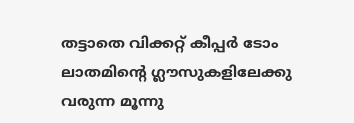തട്ടാതെ വിക്കറ്റ് കീപ്പര്‍ ടോം ലാതമിന്റെ ഗ്ലൗസുകളിലേക്കു വരുന്ന മൂന്നു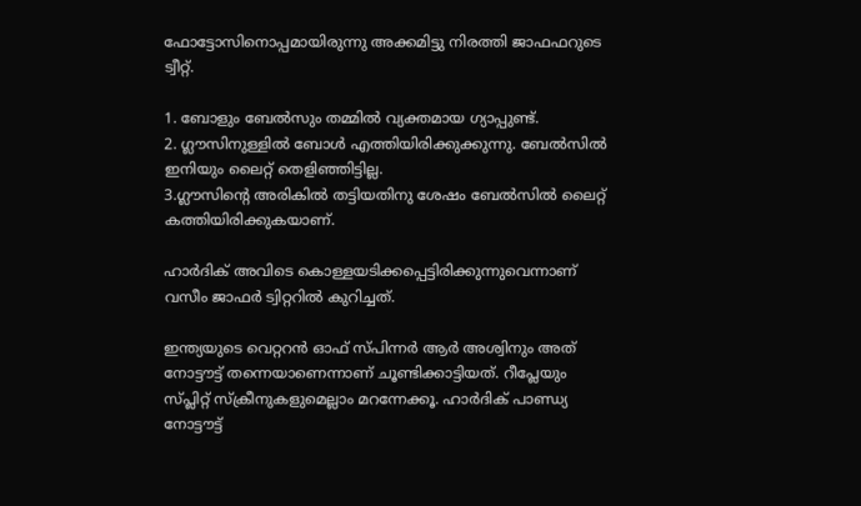ഫോട്ടോസിനൊപ്പമായിരുന്നു അക്കമിട്ടു നിരത്തി ജാഫഫറുടെ ട്വീറ്റ്.

1. ബോളും ബേല്‍സും തമ്മില്‍ വ്യക്തമായ ഗ്യാപ്പുണ്ട്.
2. ഗ്ലൗസിനുള്ളില്‍ ബോള്‍ എത്തിയിരിക്കുക്കുന്നു. ബേല്‍സില്‍ ഇനിയും ലൈറ്റ് തെളിഞ്ഞിട്ടില്ല.
3.ഗ്ലൗസിന്റെ അരികില്‍ തട്ടിയതിനു ശേഷം ബേല്‍സില്‍ ലൈറ്റ് കത്തിയിരിക്കുകയാണ്.

ഹാര്‍ദിക് അവിടെ കൊള്ളയടിക്കപ്പെട്ടിരിക്കുന്നുവെന്നാണ് വസീം ജാഫര്‍ ട്വിറ്ററില്‍ കുറിച്ചത്.

ഇന്ത്യയുടെ വെറ്ററന്‍ ഓഫ് സ്പിന്നര്‍ ആര്‍ അശ്വിനും അത് നോട്ടൗട്ട് തന്നെയാണെന്നാണ് ചൂണ്ടിക്കാട്ടിയത്. റീപ്ലേയും സ്പ്ലിറ്റ് സ്‌ക്രീനുകളുമെല്ലാം മറന്നേക്കൂ. ഹാര്‍ദിക് പാണ്ഡ്യ നോട്ടൗട്ട്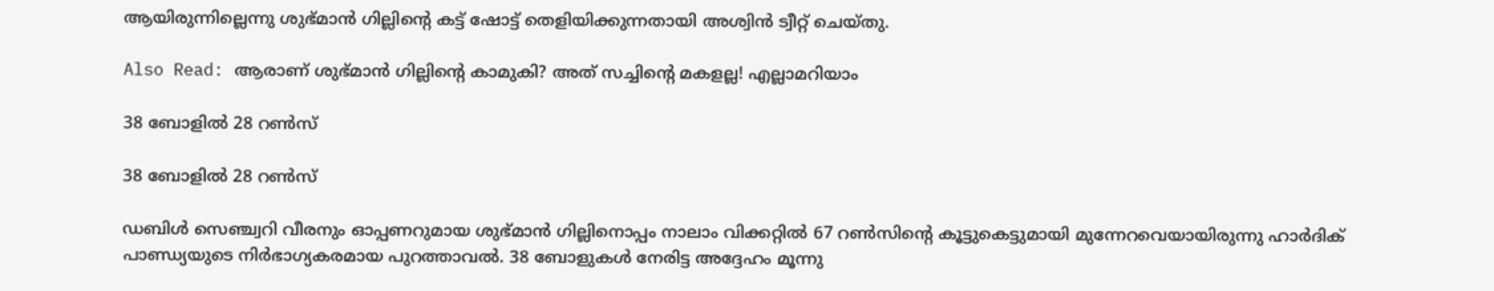ആയിരുന്നില്ലെന്നു ശുഭ്മാന്‍ ഗില്ലിന്റെ കട്ട് ഷോട്ട് തെളിയിക്കുന്നതായി അശ്വിന്‍ ട്വീറ്റ് ചെയ്തു.

Also Read: ആരാണ് ശുഭ്മാന്‍ ഗില്ലിന്റെ കാമുകി? അത് സച്ചിന്റെ മകളല്ല! എല്ലാമറിയാം

38 ബോളില്‍ 28 റണ്‍സ്

38 ബോളില്‍ 28 റണ്‍സ്

ഡബിള്‍ സെഞ്ച്വറി വീരനും ഓപ്പണറുമായ ശുഭ്മാന്‍ ഗില്ലിനൊപ്പം നാലാം വിക്കറ്റില്‍ 67 റണ്‍സിന്റെ കൂട്ടുകെട്ടുമായി മുന്നേറവെയായിരുന്നു ഹാര്‍ദിക് പാണ്ഡ്യയുടെ നിര്‍ഭാഗ്യകരമായ പുറത്താവല്‍. 38 ബോളുകള്‍ നേരിട്ട അദ്ദേഹം മൂന്നു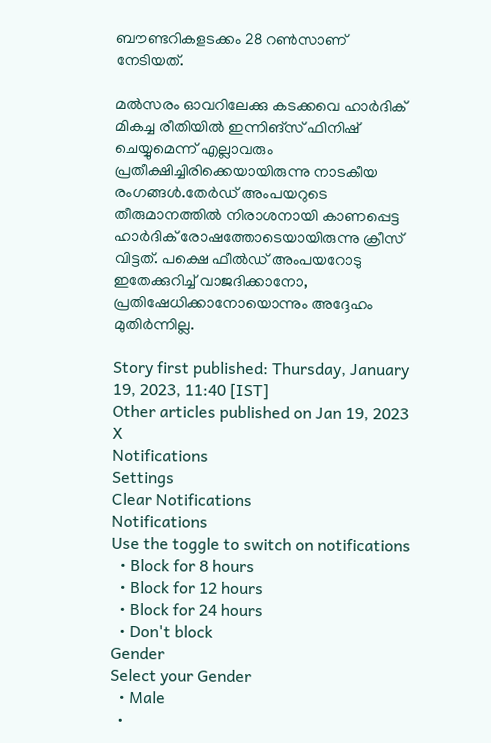ബൗണ്ടറികളടക്കം 28 റണ്‍സാണ് നേടിയത്.

മല്‍സരം ഓവറിലേക്കു കടക്കവെ ഹാര്‍ദിക് മികച്ച രീതിയില്‍ ഇന്നിങ്‌സ് ഫിനിഷ് ചെയ്യുമെന്ന് എല്ലാവരും പ്രതീക്ഷിച്ചിരിക്കെയായിരുന്നു നാടകീയ രംഗങ്ങള്‍.തേര്‍ഡ് അംപയറുടെ തീരുമാനത്തില്‍ നിരാശനായി കാണപ്പെട്ട ഹാര്‍ദിക് രോഷത്തോടെയായിരുന്നു ക്രീസ് വിട്ടത്. പക്ഷെ ഫീല്‍ഡ് അംപയറോടു ഇതേക്കുറിച്ച് വാജദിക്കാനോ, പ്രതിഷേധിക്കാനോയൊന്നും അദ്ദേഹം മുതിര്‍ന്നില്ല.

Story first published: Thursday, January 19, 2023, 11:40 [IST]
Other articles published on Jan 19, 2023
X
Notifications
Settings
Clear Notifications
Notifications
Use the toggle to switch on notifications
  • Block for 8 hours
  • Block for 12 hours
  • Block for 24 hours
  • Don't block
Gender
Select your Gender
  • Male
  •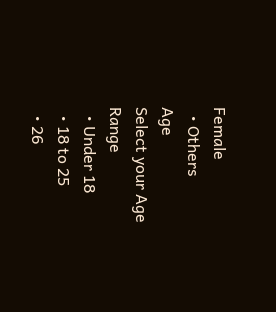Female
  • Others
Age
Select your Age Range
  • Under 18
  • 18 to 25
  • 26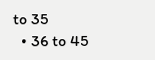to 35
  • 36 to 45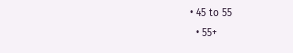• 45 to 55
  • 55+